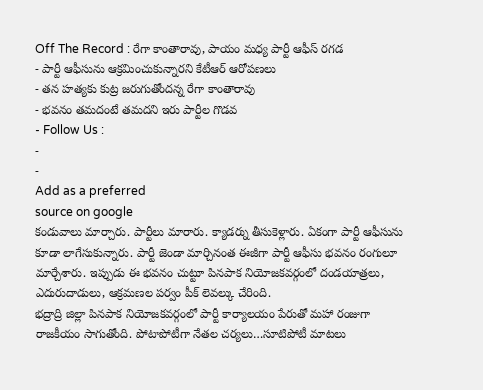Off The Record : రేగా కాంతారావు, పాయం మధ్య పార్టీ ఆఫీస్ రగడ
- పార్టీ ఆఫీసును ఆక్రమించుకున్నారని కేటీఆర్ ఆరోపణలు
- తన హత్యకు కుట్ర జరుగుతోందన్న రేగా కాంతారావు
- భవనం తమదంటే తమదని ఇరు పార్టీల గొడవ
- Follow Us :
-
-
Add as a preferred
source on google
కండువాలు మార్చారు. పార్టీలు మారారు. క్యాడర్ను తీసుకెళ్లారు. ఏకంగా పార్టీ ఆఫీసును కూడా లాగేసుకున్నారు. పార్టీ జెండా మార్చినంత ఈజీగా పార్టీ ఆఫీసు భవనం రంగులూ మార్చేశారు. ఇప్పుడు ఈ భవనం చుట్టూ పినపాక నియోజకవర్గంలో దండయాత్రలు, ఎదురుదాడులు, ఆక్రమణల పర్వం పీక్ లెవల్కు చేరింది.
భద్రాద్రి జిల్లా పినపాక నియోజకవర్గంలో పార్టీ కార్యాలయం పేరుతో మహా రంజుగా రాజకీయం సాగుతోంది. పోటాపోటీగా నేతల చర్యలు…సూటిపోటీ మాటలు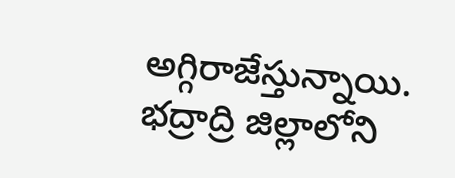అగ్గిరాజేస్తున్నాయి. భద్రాద్రి జిల్లాలోని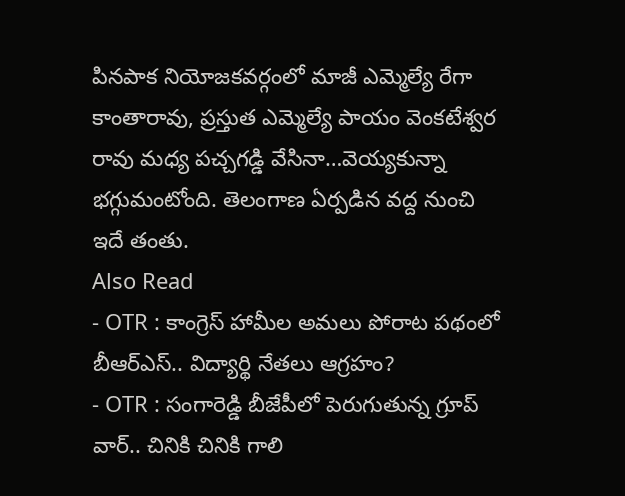పినపాక నియోజకవర్గంలో మాజీ ఎమ్మెల్యే రేగా కాంతారావు, ప్రస్తుత ఎమ్మెల్యే పాయం వెంకటేశ్వర రావు మధ్య పచ్చగడ్డి వేసినా…వెయ్యకున్నా భగ్గుమంటోంది. తెలంగాణ ఏర్పడిన వద్ద నుంచి ఇదే తంతు.
Also Read
- OTR : కాంగ్రెస్ హామీల అమలు పోరాట పథంలో బీఆర్ఎస్.. విద్యార్థి నేతలు ఆగ్రహం?
- OTR : సంగారెడ్డి బీజేపీలో పెరుగుతున్న గ్రూప్ వార్.. చినికి చినికి గాలి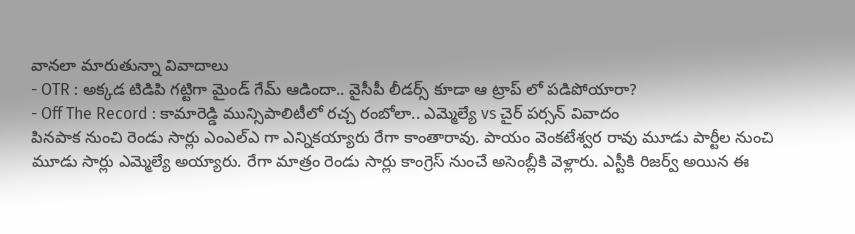వానలా మారుతున్నా వివాదాలు
- OTR : అక్కడ టిడిపి గట్టిగా మైండ్ గేమ్ ఆడిందా.. వైసీపీ లీడర్స్ కూడా ఆ ట్రాప్ లో పడిపోయారా?
- Off The Record : కామారెడ్డి మున్సిపాలిటీలో రచ్చ రంబోలా.. ఎమ్మెల్యే vs చైర్ పర్సన్ వివాదం
పినపాక నుంచి రెండు సార్లు ఎంఎల్ఎ గా ఎన్నికయ్యారు రేగా కాంతారావు. పాయం వెంకటేశ్వర రావు మూడు పార్టీల నుంచి మూడు సార్లు ఎమ్మెల్యే అయ్యారు. రేగా మాత్రం రెండు సార్లు కాంగ్రెస్ నుంచే అసెంబ్లీకి వెళ్లారు. ఎస్టీకి రిజర్వ్ అయిన ఈ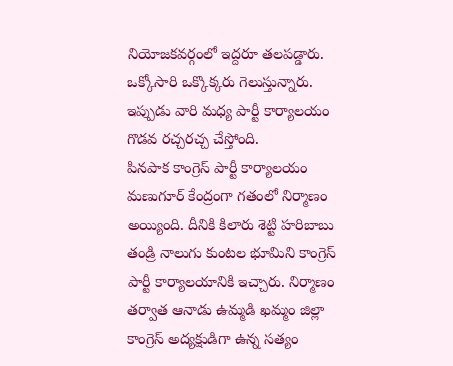నియోజకవర్గంలో ఇద్దరూ తలపడ్డారు. ఒక్కోసారి ఒక్కొక్కరు గెలుస్తున్నారు. ఇప్పుడు వారి మధ్య పార్టీ కార్యాలయం గొడవ రచ్చరచ్చ చేస్తోంది.
పినపాక కాంగ్రెస్ పార్టీ కార్యాలయం మణుగూర్ కేంద్రంగా గతంలో నిర్మాణం అయ్యింది. దీనికి కిలారు శెట్టి హరిబాబు తండ్రి నాలుగు కుంటల భూమిని కాంగ్రెస్ పార్టీ కార్యాలయానికి ఇచ్చారు. నిర్మాణం తర్వాత ఆనాడు ఉమ్మడి ఖమ్మం జిల్లా కాంగ్రెస్ అద్యక్షుడిగా ఉన్న సత్యం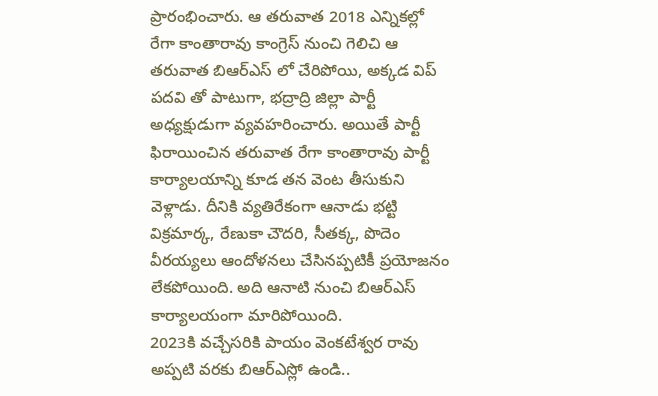ప్రారంభించారు. ఆ తరువాత 2018 ఎన్నికల్లో రేగా కాంతారావు కాంగ్రెస్ నుంచి గెలిచి ఆ తరువాత బిఆర్ఎస్ లో చేరిపోయి, అక్కడ విప్ పదవి తో పాటుగా, భద్రాద్రి జిల్లా పార్టీ అధ్యక్షుడుగా వ్యవహరించారు. అయితే పార్టీ ఫిరాయించిన తరువాత రేగా కాంతారావు పార్టీ కార్యాలయాన్ని కూడ తన వెంట తీసుకుని వెళ్లాడు. దీనికి వ్యతిరేకంగా ఆనాడు భట్టి విక్రమార్క, రేణుకా చౌదరి, సీతక్క, పొదెం వీరయ్యలు ఆందోళనలు చేసినప్పటికీ ప్రయోజనం లేకపోయింది. అది ఆనాటి నుంచి బిఆర్ఎస్ కార్యాలయంగా మారిపోయింది.
2023కి వచ్చేసరికి పాయం వెంకటేశ్వర రావు అప్పటి వరకు బిఆర్ఎస్లో ఉండి..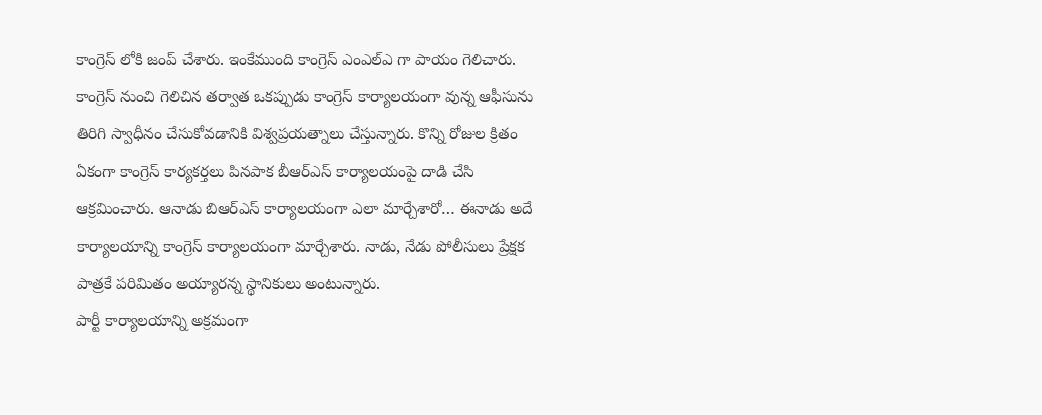కాంగ్రెస్ లోకి జంప్ చేశారు. ఇంకేముంది కాంగ్రెస్ ఎంఎల్ఎ గా పాయం గెలిచారు. కాంగ్రెస్ నుంచి గెలిచిన తర్వాత ఒకప్పుడు కాంగ్రెస్ కార్యాలయంగా వున్న ఆఫీసును తిరిగి స్వాధీనం చేసుకోవడానికి విశ్వప్రయత్నాలు చేస్తున్నారు. కొన్ని రోజుల క్రితం ఏకంగా కాంగ్రెస్ కార్యకర్తలు పినపాక బీఆర్ఎస్ కార్యాలయంపై దాడి చేసి ఆక్రమించారు. ఆనాడు బిఆర్ఎస్ కార్యాలయంగా ఎలా మార్చేశారో… ఈనాడు అదే కార్యాలయాన్ని కాంగ్రెస్ కార్యాలయంగా మార్చేశారు. నాడు, నేడు పోలీసులు ప్రేక్షక పాత్రకే పరిమితం అయ్యారన్న స్థానికులు అంటున్నారు.
పార్టీ కార్యాలయాన్ని అక్రమంగా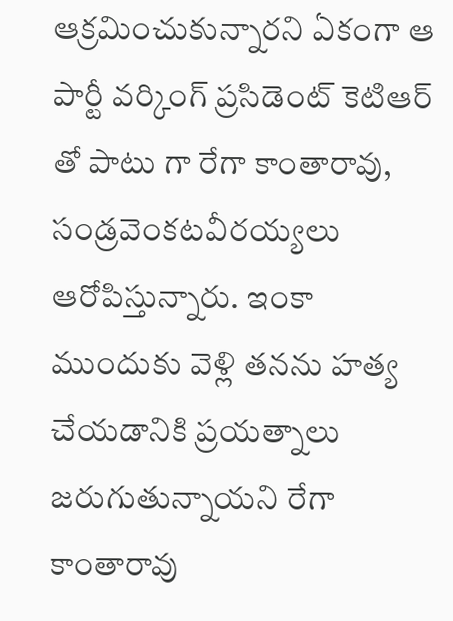ఆక్రమించుకున్నారని ఏకంగా ఆ పార్టీ వర్కింగ్ ప్రసిడెంట్ కెటిఆర్ తో పాటు గా రేగా కాంతారావు, సండ్రవెంకటవీరయ్యలు ఆరోపిస్తున్నారు. ఇంకా ముందుకు వెళ్లి తనను హత్య చేయడానికి ప్రయత్నాలు జరుగుతున్నాయని రేగా కాంతారావు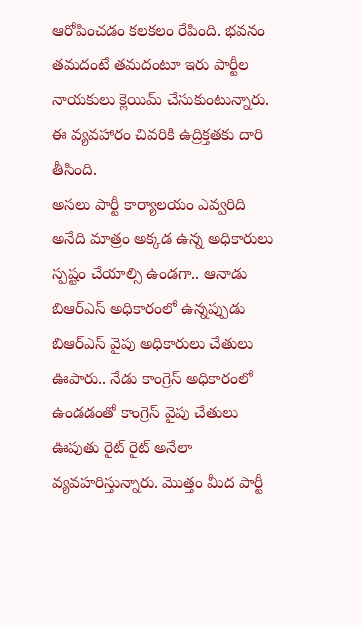ఆరోపించడం కలకలం రేపింది. భవనం తమదంటే తమదంటూ ఇరు పార్టీల నాయకులు క్లెయిమ్ చేసుకుంటున్నారు. ఈ వ్యవహారం చివరికి ఉద్రిక్తతకు దారి తీసింది.
అసలు పార్టీ కార్యాలయం ఎవ్వరిది అనేది మాత్రం అక్కడ ఉన్న అధికారులు స్పష్టం చేయాల్సి ఉండగా.. ఆనాడు బిఆర్ఎస్ అధికారంలో ఉన్నప్పుడు బిఆర్ఎస్ వైపు అధికారులు చేతులు ఊపారు.. నేడు కాంగ్రెస్ అధికారంలో ఉండడంతో కాంగ్రెస్ వైపు చేతులు ఊపుతు రైట్ రైట్ అనేలా వ్యవహరిస్తున్నారు. మొత్తం మీద పార్టీ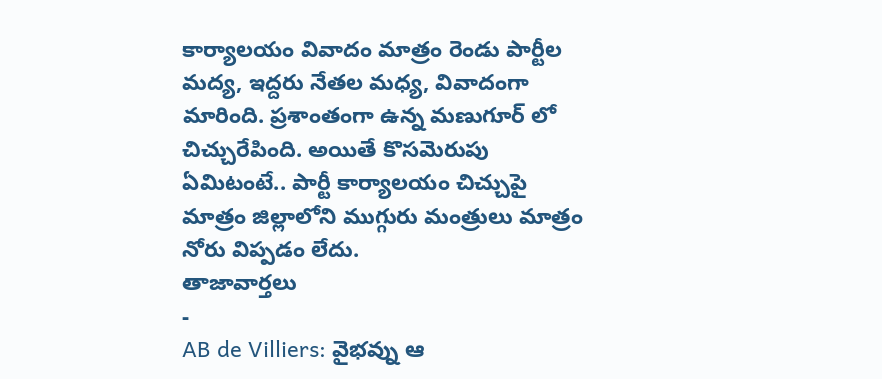కార్యాలయం వివాదం మాత్రం రెండు పార్టీల మద్య, ఇద్దరు నేతల మధ్య, వివాదంగా మారింది. ప్రశాంతంగా ఉన్న మణుగూర్ లో చిచ్చురేపింది. అయితే కొసమెరుపు ఏమిటంటే.. పార్టీ కార్యాలయం చిచ్చుపై మాత్రం జిల్లాలోని ముగ్గురు మంత్రులు మాత్రం నోరు విప్పడం లేదు.
తాజావార్తలు
-
AB de Villiers: వైభవ్ను ఆ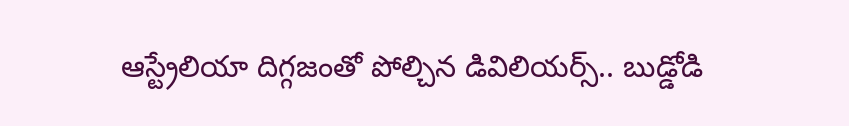ఆస్ట్రేలియా దిగ్గజంతో పోల్చిన డివిలియర్స్.. బుడ్డోడి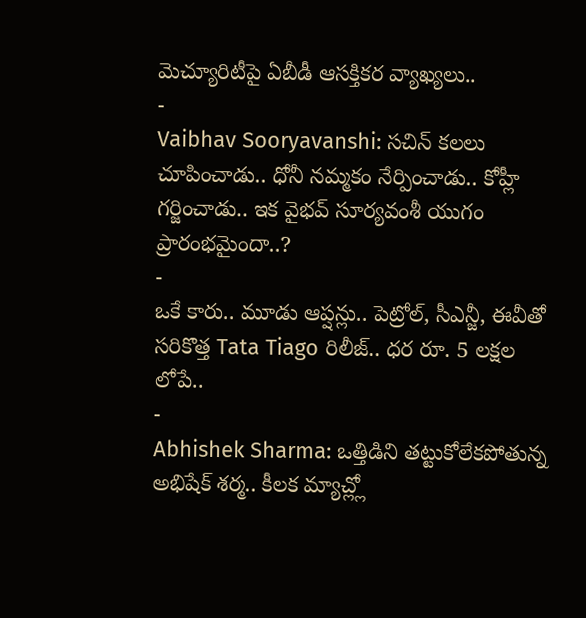మెచ్యూరిటీపై ఏబీడీ ఆసక్తికర వ్యాఖ్యలు..
-
Vaibhav Sooryavanshi: సచిన్ కలలు చూపించాడు.. ధోనీ నమ్మకం నేర్పించాడు.. కోహ్లీ గర్జించాడు.. ఇక వైభవ్ సూర్యవంశీ యుగం ప్రారంభమైందా..?
-
ఒకే కారు.. మూడు ఆప్షన్లు.. పెట్రోల్, సీఎన్జీ, ఈవీతో సరికొత్త Tata Tiago రిలీజ్.. ధర రూ. 5 లక్షల లోపే..
-
Abhishek Sharma: ఒత్తిడిని తట్టుకోలేకపోతున్న అభిషేక్ శర్మ.. కీలక మ్యాచ్ల్లో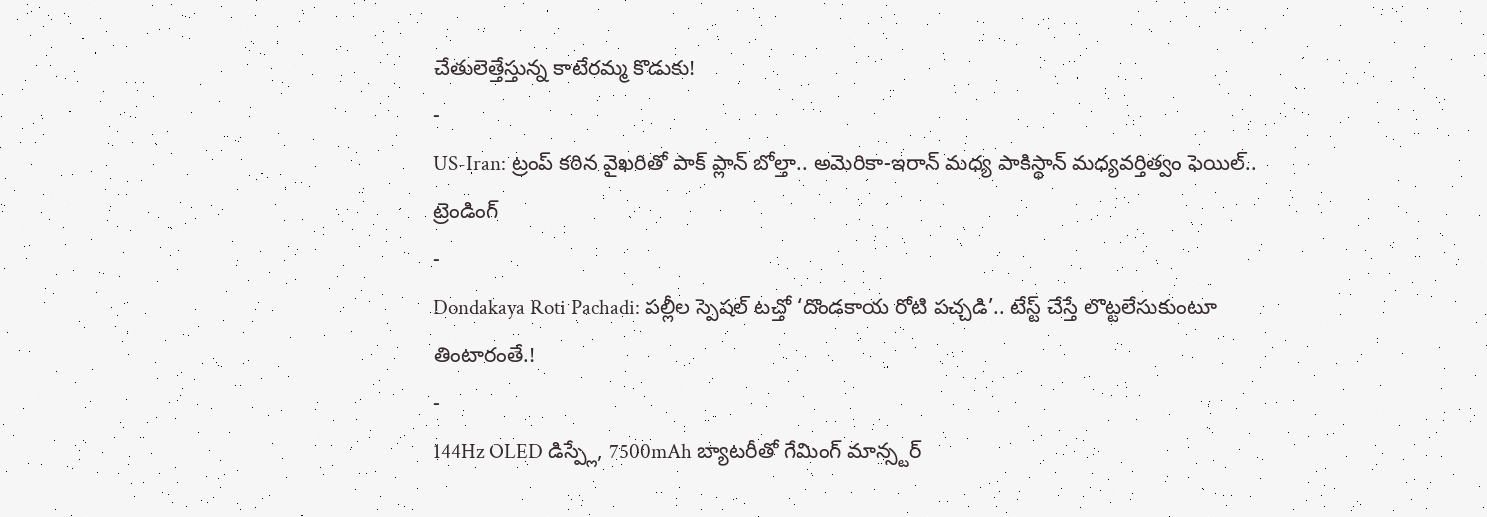చేతులెత్తేస్తున్న కాటేరమ్మ కొడుకు!
-
US-Iran: ట్రంప్ కఠిన వైఖరితో పాక్ ప్లాన్ బోల్తా.. అమెరికా-ఇరాన్ మధ్య పాకిస్థాన్ మధ్యవర్తిత్వం ఫెయిల్..
ట్రెండింగ్
-
Dondakaya Roti Pachadi: పల్లీల స్పెషల్ టచ్తో ‘దొండకాయ రోటి పచ్చడి’.. టేస్ట్ చేస్తే లొట్టలేసుకుంటూ తింటారంతే.!
-
144Hz OLED డిస్ప్లే, 7500mAh బ్యాటరీతో గేమింగ్ మాన్స్టర్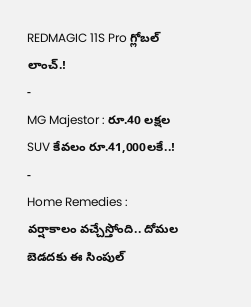REDMAGIC 11S Pro గ్లోబల్ లాంచ్.!
-
MG Majestor : రూ.40 లక్షల SUV కేవలం రూ.41,000లకే..!
-
Home Remedies : వర్షాకాలం వచ్చేస్తోంది.. దోమల బెడదకు ఈ సింపుల్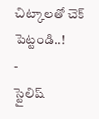చిట్కాలతో చెక్ పెట్టండి..!
-
స్టైలిష్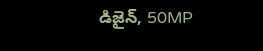డిజైన్, 50MP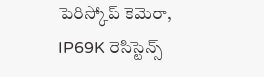పెరిస్కోప్ కెమెరా, IP69K రెసిస్టెన్స్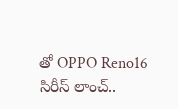తో OPPO Reno16 సిరీస్ లాంచ్..